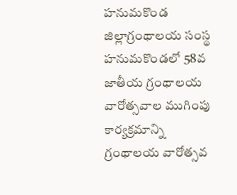హనుమకొండ జిల్లాగ్రంథాలయ సంస్థ హనుమకొండలో 58వ జాతీయ గ్రంథాలయ వారోత్సవాల ముగింపు కార్యక్రమాన్ని గ్రంథాలయ వారోత్సవ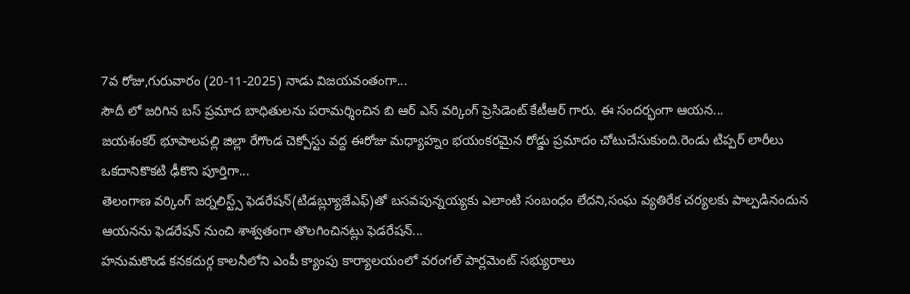7వ రోజు,గురువారం (20-11-2025) నాడు విజయవంతంగా...
సౌదీ లో జరిగిన బస్ ప్రమాద బాధితులను పరామర్శించిన బి ఆర్ ఎస్ వర్కింగ్ ప్రెసిడెంట్ కేటీఆర్ గారు. ఈ సందర్భంగా ఆయన...
జయశంకర్ భూపాలపల్లి జిల్లా రేగొండ చెక్పోస్టు వద్ద ఈరోజు మధ్యాహ్నం భయంకరమైన రోడ్డు ప్రమాదం చోటుచేసుకుంది.రెండు టిప్పర్ లారీలు ఒకదానికొకటి ఢీకొని పూర్తిగా...
తెలంగాణ వర్కింగ్ జర్నలిస్ట్స్ ఫెడరేషన్(టిడబ్ల్యూజేఎఫ్)తో బసవపున్నయ్యకు ఎలాంటి సంబంధం లేదని,సంఘ వ్యతిరేక చర్యలకు పాల్పడినందున ఆయనను ఫెడరేషన్ నుంచి శాశ్వతంగా తొలగించినట్లు ఫెడరేషన్...
హనుమకొండ కనకదుర్గ కాలనీలోని ఎంపీ క్యాంపు కార్యాలయంలో వరంగల్ పార్లమెంట్ సభ్యురాలు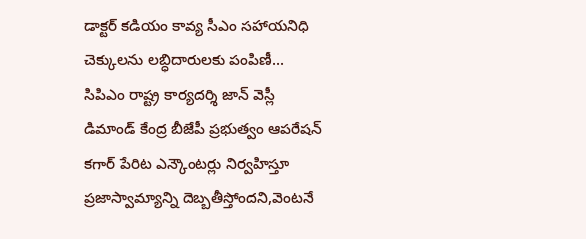డాక్టర్ కడియం కావ్య సీఎం సహాయనిధి చెక్కులను లబ్ధిదారులకు పంపిణీ...
సిపిఎం రాష్ట్ర కార్యదర్శి జాన్ వెస్లీ డిమాండ్ కేంద్ర బీజేపీ ప్రభుత్వం ఆపరేషన్ కగార్ పేరిట ఎన్కౌంటర్లు నిర్వహిస్తూ ప్రజాస్వామ్యాన్ని దెబ్బతీస్తోందని,వెంటనే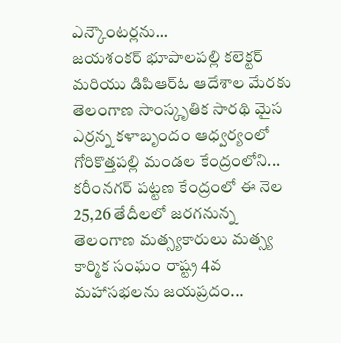ఎన్కౌంటర్లను...
జయశంకర్ భూపాలపల్లి కలెక్టర్ మరియు డిపిఆర్ఓ ఆదేశాల మేరకు తెలంగాణ సాంస్కృతిక సారథి మైస ఎర్రన్న కళాబృందం ఆధ్వర్యంలో గోరికొత్తపల్లి మండల కేంద్రంలోని...
కరీంనగర్ పట్టణ కేంద్రంలో ఈ నెల 25,26 తేదీలలో జరగనున్న తెలంగాణ మత్స్యకారులు మత్స్య కార్మిక సంఘం రాష్ట్ర 4వ మహాసభలను జయప్రదం...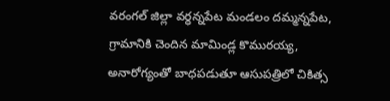వరంగల్ జిల్లా వర్ధన్నపేట మండలం దమ్మన్నపేట, గ్రామానికి చెందిన మామిండ్ల కొమురయ్య, అనారోగ్యంతో బాధపడుతూ ఆసుపత్రిలో చికిత్స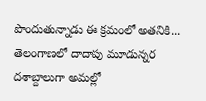పొందుతున్నాడు ఈ క్రమంలో అతనికి...
తెలంగాణలో దాదాపు మూడున్నర దశాబ్దాలుగా అమల్లో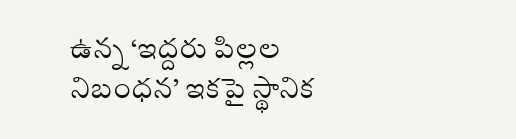ఉన్న ‘ఇద్దరు పిల్లల నిబంధన’ ఇకపై స్థానిక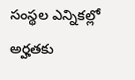సంస్థల ఎన్నికల్లో అర్హతకు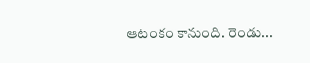ఆటంకం కానుంది. రెండు...